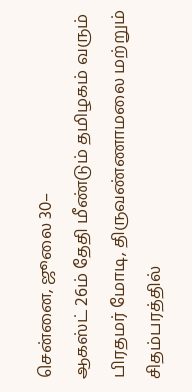சென்னை, ஜூலை 30–
ஆகஸ்ட் 26ம் தேதி மீண்டும் தமிழகம் வரும் பிரதமர் மோடி, திருவண்ணாமலை மற்றும் சிதம்பரத்தில்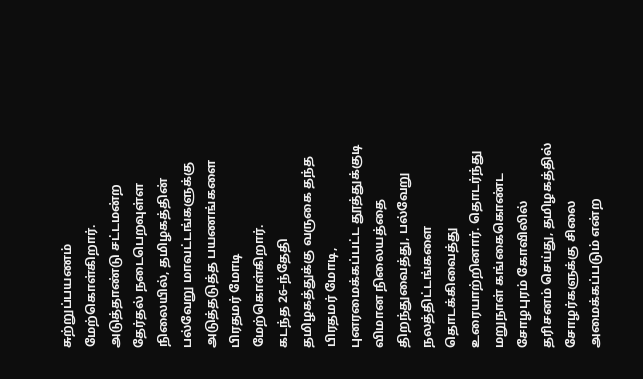சுற்றுப்பயணம் மேற்கொள்கிறார்.
அடுத்தாண்டு சட்டமன்ற தேர்தல் நடைபெறவுள்ள நிலையில், தமிழகத்தின் பல்வேறு மாவட்டங்களுக்கு அடுத்தடுத்த பயணங்களை பிரதமர் மோடி மேற்கொள்கிறார்.
கடந்த 26–ந்தேதி தமிழகத்துக்கு வருகை தந்த பிரதமர் மோடி, புனரமைக்கப்பட்ட தூத்துக்குடி விமான நிலையத்தை திறந்துவைத்து, பல்வேறு நலத்திட்டங்களை தொடக்கிவைத்து உரையாற்றினார். தொடர்ந்து மறுநாள் கங்கைகொண்ட சோழபுரம் கோவிலில் தரிசனம் செய்து, தமிழகத்தில் சோழர்களுக்கு சிலை அமைக்கப்படும் என்ற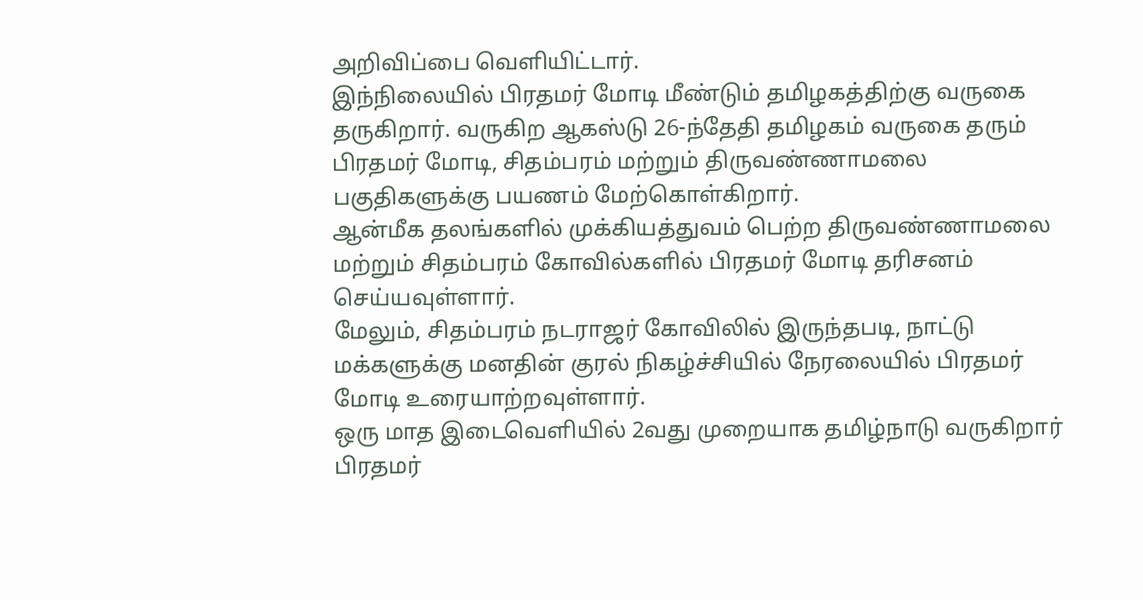அறிவிப்பை வெளியிட்டார்.
இந்நிலையில் பிரதமர் மோடி மீண்டும் தமிழகத்திற்கு வருகை தருகிறார். வருகிற ஆகஸ்டு 26-ந்தேதி தமிழகம் வருகை தரும் பிரதமர் மோடி, சிதம்பரம் மற்றும் திருவண்ணாமலை பகுதிகளுக்கு பயணம் மேற்கொள்கிறார்.
ஆன்மீக தலங்களில் முக்கியத்துவம் பெற்ற திருவண்ணாமலை மற்றும் சிதம்பரம் கோவில்களில் பிரதமர் மோடி தரிசனம் செய்யவுள்ளார்.
மேலும், சிதம்பரம் நடராஜர் கோவிலில் இருந்தபடி, நாட்டு மக்களுக்கு மனதின் குரல் நிகழ்ச்சியில் நேரலையில் பிரதமர் மோடி உரையாற்றவுள்ளார்.
ஒரு மாத இடைவெளியில் 2வது முறையாக தமிழ்நாடு வருகிறார் பிரதமர்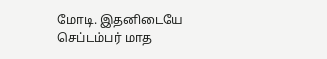மோடி. இதனிடையே செப்டம்பர் மாத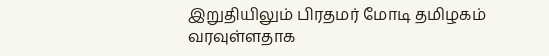இறுதியிலும் பிரதமர் மோடி தமிழகம் வரவுள்ளதாக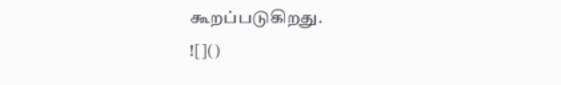கூறப்படுகிறது.
![]()